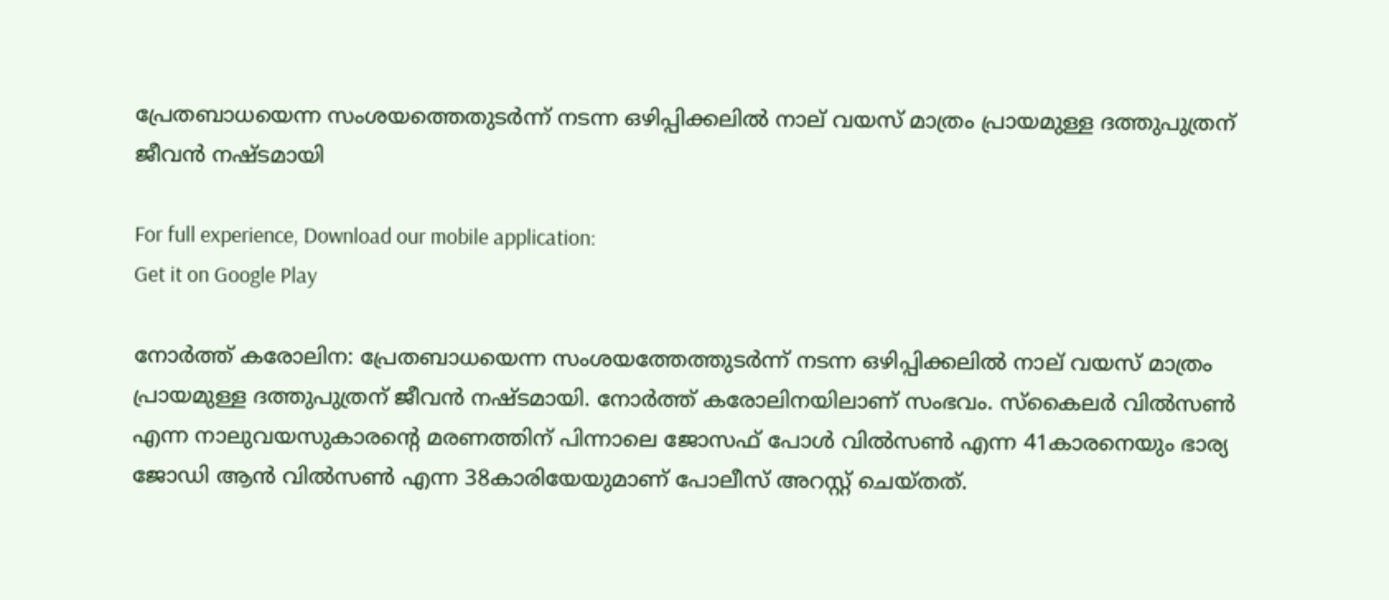പ്രേതബാധയെന്ന സംശയത്തെതുടര്‍ന്ന് നടന്ന ഒഴിപ്പിക്കലില്‍ നാല് വയസ് മാത്രം പ്രായമുള്ള ദത്തുപുത്രന് ജീവന്‍ നഷ്ടമായി

For full experience, Download our mobile application:
Get it on Google Play

നോര്‍ത്ത് കരോലിന: പ്രേതബാധയെന്ന സംശയത്തേത്തുടര്‍ന്ന് നടന്ന ഒഴിപ്പിക്കലില്‍ നാല് വയസ് മാത്രം പ്രായമുള്ള ദത്തുപുത്രന് ജീവന്‍ നഷ്ടമായി. നോര്‍ത്ത് കരോലിനയിലാണ് സംഭവം. സ്കൈലര്‍ വില്‍സണ്‍ എന്ന നാലുവയസുകാരന്‍റെ മരണത്തിന് പിന്നാലെ ജോസഫ് പോള്‍ വില്‍സണ്‍ എന്ന 41കാരനെയും ഭാര്യ ജോഡി ആന്‍ വില്‍‌സണ്‍ എന്ന 38കാരിയേയുമാണ് പോലീസ് അറസ്റ്റ് ചെയ്തത്.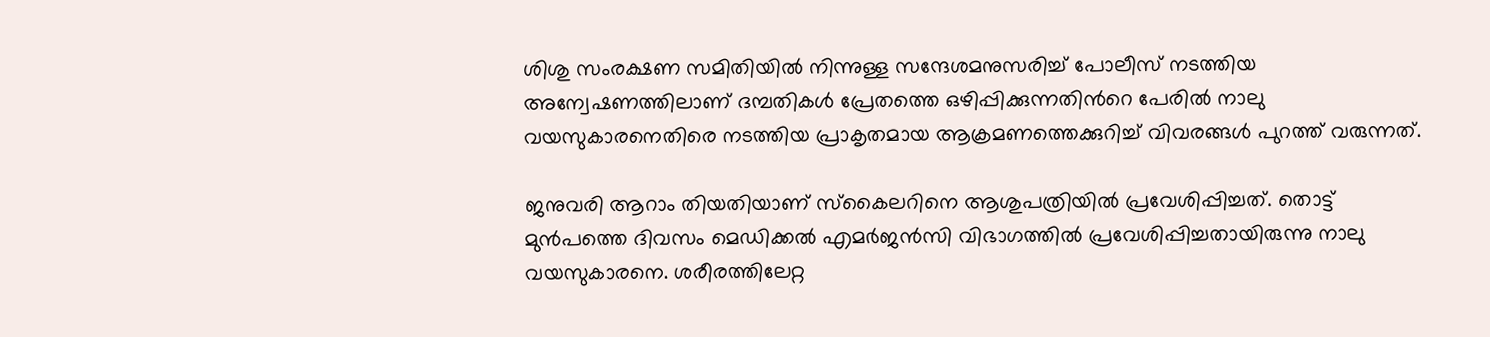ശിശു സംരക്ഷണ സമിതിയില്‍ നിന്നുള്ള സന്ദേശമനുസരിച്ച് പോലീസ് നടത്തിയ അന്വേഷണത്തിലാണ് ദമ്പതികള്‍ പ്രേതത്തെ ഒഴിപ്പിക്കുന്നതിന്‍റെ പേരില്‍ നാലു വയസുകാരനെതിരെ നടത്തിയ പ്രാകൃതമായ ആക്രമണത്തെക്കുറിച്ച് വിവരങ്ങള്‍ പുറത്ത് വരുന്നത്.

ജനുവരി ആറാം തിയതിയാണ് സ്കൈലറിനെ ആശുപത്രിയില്‍ പ്രവേശിപ്പിച്ചത്. തൊട്ട് മുന്‍പത്തെ ദിവസം മെഡിക്കല്‍ എമര്‍ജന്‍സി വിഭാഗത്തില്‍ പ്രവേശിപ്പിച്ചതായിരുന്നു നാലു വയസുകാരനെ. ശരീരത്തിലേറ്റ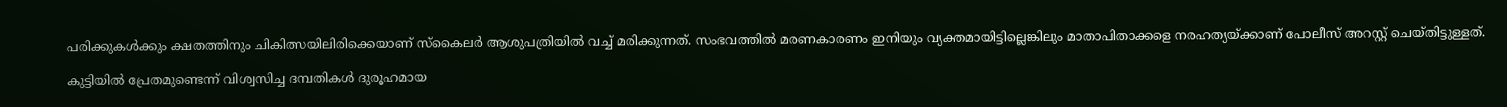പരിക്കുകള്‍ക്കും ക്ഷതത്തിനും ചികിത്സയിലിരിക്കെയാണ് സ്കൈലര്‍ ആശുപത്രിയില്‍ വച്ച് മരിക്കുന്നത്. സംഭവത്തില്‍ മരണകാരണം ഇനിയും വ്യക്തമായിട്ടില്ലെങ്കിലും മാതാപിതാക്കളെ നരഹത്യയ്ക്കാണ് പോലീസ് അറസ്റ്റ് ചെയ്തിട്ടുള്ളത്.

കുട്ടിയില്‍ പ്രേതമുണ്ടെന്ന് വിശ്വസിച്ച ദമ്പതികള്‍ ദുരൂഹമായ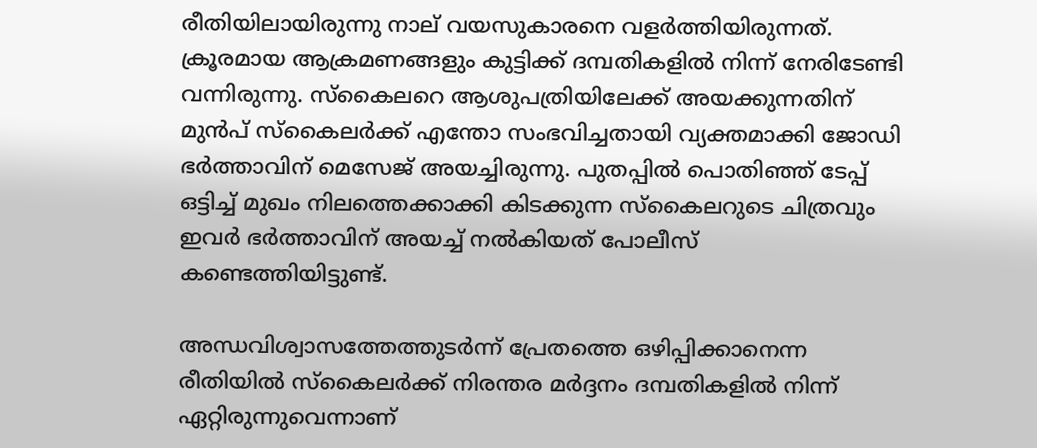രീതിയിലായിരുന്നു നാല് വയസുകാരനെ വളര്‍ത്തിയിരുന്നത്. ക്രൂരമായ ആക്രമണങ്ങളും കുട്ടിക്ക് ദമ്പതികളില്‍ നിന്ന് നേരിടേണ്ടി വന്നിരുന്നു. സ്കൈലറെ ആശുപത്രിയിലേക്ക് അയക്കുന്നതിന് മുന്‍പ് സ്കൈലര്‍ക്ക് എന്തോ സംഭവിച്ചതായി വ്യക്തമാക്കി ജോഡി ഭര്‍ത്താവിന് മെസേജ് അയച്ചിരുന്നു. പുതപ്പില്‍ പൊതിഞ്ഞ് ടേപ്പ് ഒട്ടിച്ച് മുഖം നിലത്തെക്കാക്കി കിടക്കുന്ന സ്കൈലറുടെ ചിത്രവും ഇവര്‍ ഭര്‍ത്താവിന് അയച്ച് നല്‍കിയത് പോലീസ് കണ്ടെത്തിയിട്ടുണ്ട്.

അന്ധവിശ്വാസത്തേത്തുടര്‍ന്ന് പ്രേതത്തെ ഒഴിപ്പിക്കാനെന്ന രീതിയില്‍ സ്കൈലര്‍ക്ക് നിരന്തര മര്‍ദ്ദനം ദമ്പതികളില്‍ നിന്ന് ഏറ്റിരുന്നുവെന്നാണ്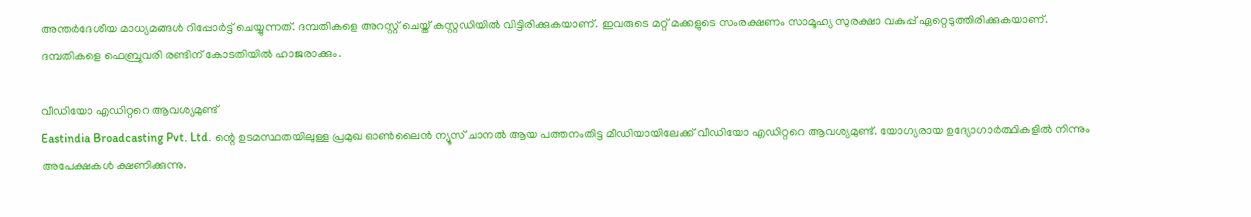അന്തര്‍ദേശീയ മാധ്യമങ്ങള്‍ റിപ്പോര്‍ട്ട് ചെയ്യുന്നത്. ദമ്പതികളെ അറസ്റ്റ് ചെയ്ത് കസ്റ്റഡിയിൽ വിട്ടിരിക്കുകയാണ്. ഇവരുടെ മറ്റ് മക്കളുടെ സംരക്ഷണം സാമൂഹ്യ സുരക്ഷാ വകുപ്പ് ഏറ്റെടുത്തിരിക്കുകയാണ്. ദമ്പതികളെ ഫെബ്രുവരി രണ്ടിന് കോടതിയില്‍ ഹാജരാക്കും.

വീഡിയോ എഡിറ്ററെ ആവശ്യമുണ്ട്
Eastindia Broadcasting Pvt. Ltd. ന്റെ ഉടമസ്ഥതയിലുള്ള പ്രമുഖ ഓണ്‍ലൈന്‍ ന്യൂസ് ചാനല്‍ ആയ പത്തനംതിട്ട മീഡിയായിലേക്ക് വീഡിയോ എഡിറ്ററെ ആവശ്യമുണ്ട്. യോഗ്യരായ ഉദ്യോഗാര്‍ത്ഥികളില്‍ നിന്നും അപേക്ഷകള്‍ ക്ഷണിക്കുന്നു.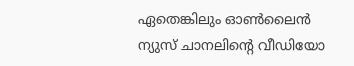ഏതെങ്കിലും ഓണ്‍ലൈന്‍ ന്യുസ് ചാനലിന്റെ വീഡിയോ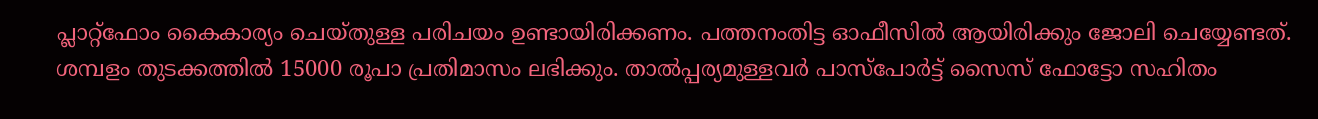പ്ലാറ്റ്ഫോം കൈകാര്യം ചെയ്തുള്ള പരിചയം ഉണ്ടായിരിക്കണം. പത്തനംതിട്ട ഓഫീസില്‍ ആയിരിക്കും ജോലി ചെയ്യേണ്ടത്. ശമ്പളം തുടക്കത്തില്‍ 15000 രൂപാ പ്രതിമാസം ലഭിക്കും. താല്‍പ്പര്യമുള്ളവര്‍ പാസ്പോര്‍ട്ട് സൈസ് ഫോട്ടോ സഹിതം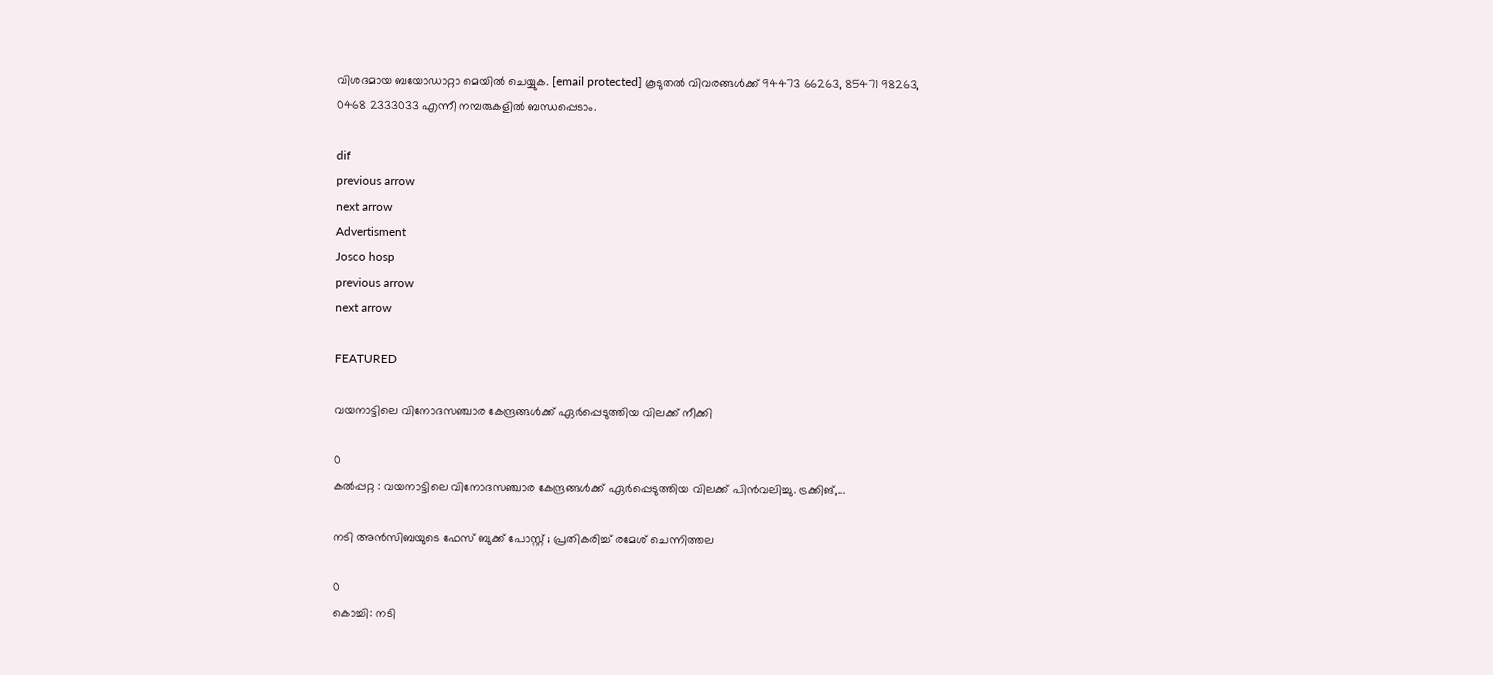വിശദമായ ബയോഡാറ്റാ മെയില്‍ ചെയ്യുക. [email protected] കൂടുതല്‍ വിവരങ്ങള്‍ക്ക് 94473 66263, 85471 98263, 0468 2333033 എന്നീ നമ്പരുകളില്‍ ബന്ധപ്പെടാം.

dif
previous arrow
next arrow
Advertisment
Josco hosp
previous arrow
next arrow

FEATURED

വയനാട്ടിലെ വിനോദസഞ്ചാര കേന്ദ്രങ്ങൾക്ക് ഏർപ്പെടുത്തിയ വിലക്ക് നീക്കി

0
കൽപ്പറ്റ : വയനാട്ടിലെ വിനോദസഞ്ചാര കേന്ദ്രങ്ങൾക്ക് ഏർപ്പെടുത്തിയ വിലക്ക് പിൻവലിച്ചു. ട്രക്കിങ്,...

നടി അൻസിബയുടെ ഫേസ് ബുക്ക്‌ പോസ്റ്റ് ; പ്രതികരിച്ച് രമേശ് ചെന്നിത്തല

0
കൊച്ചി: നടി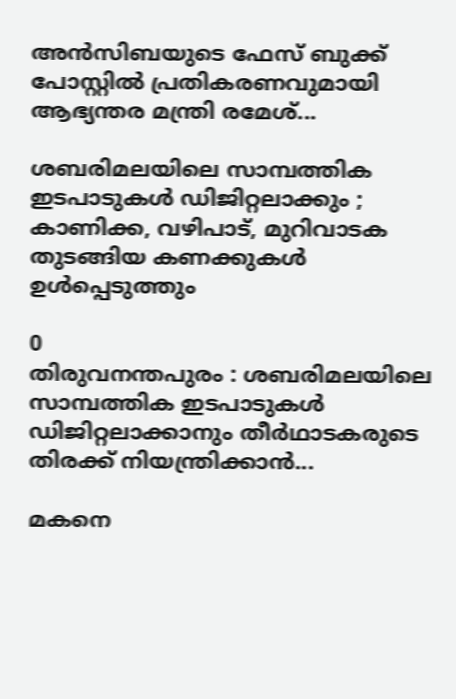അൻസിബയുടെ ഫേസ് ബുക്ക്‌ പോസ്റ്റിൽ പ്രതികരണവുമായി ആഭ്യന്തര മന്ത്രി രമേശ്‌...

ശബരിമലയിലെ സാമ്പത്തിക ഇടപാടുകൾ ഡിജിറ്റലാക്കും ; കാണിക്ക, വഴിപാട്, മുറിവാടക തുടങ്ങിയ കണക്കുകൾ ഉൾപ്പെടുത്തും

0
തിരുവനന്തപുരം : ശബരിമലയിലെ സാമ്പത്തിക ഇടപാടുകൾ ഡിജിറ്റലാക്കാനും തീർഥാടകരുടെ തിരക്ക് നിയന്ത്രിക്കാൻ...

മകനെ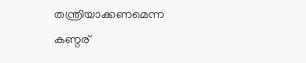തന്ത്രിയാക്കണമെന്ന കണ്ഠര്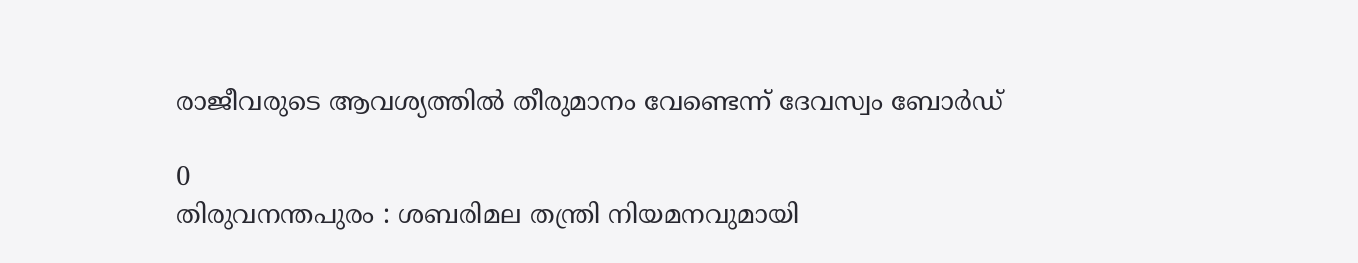രാജീവരുടെ ആവശ്യത്തിൽ തീരുമാനം വേണ്ടെന്ന് ദേവസ്വം ബോർഡ്

0
തിരുവനന്തപുരം : ശബരിമല തന്ത്രി നിയമനവുമായി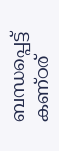ബന്ധപ്പെട്ട് കണ്ഠര്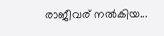രാജീവര് നൽകിയ...